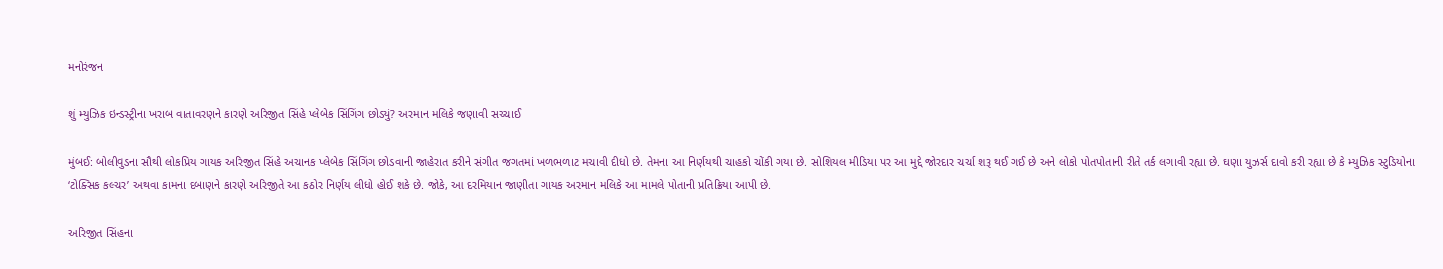મનોરંજન

શું મ્યુઝિક ઇન્ડસ્ટ્રીના ખરાબ વાતાવરણને કારણે અરિજીત સિંહે પ્લેબેક સિંગિંગ છોડ્યું? અરમાન મલિકે જણાવી સચ્ચાઈ

મુંબઈ: બોલીવુડના સૌથી લોકપ્રિય ગાયક અરિજીત સિંહે અચાનક પ્લેબેક સિંગિંગ છોડવાની જાહેરાત કરીને સંગીત જગતમાં ખળભળાટ મચાવી દીધો છે. તેમના આ નિર્ણયથી ચાહકો ચોંકી ગયા છે. સોશિયલ મીડિયા પર આ મુદ્દે જોરદાર ચર્ચા શરૂ થઈ ગઈ છે અને લોકો પોતપોતાની રીતે તર્ક લગાવી રહ્યા છે. ઘણા યુઝર્સ દાવો કરી રહ્યા છે કે મ્યુઝિક સ્ટુડિયોના ‘ટોક્સિક કલ્ચર’ અથવા કામના દબાણને કારણે અરિજીતે આ કઠોર નિર્ણય લીધો હોઈ શકે છે. જોકે, આ દરમિયાન જાણીતા ગાયક અરમાન મલિકે આ મામલે પોતાની પ્રતિક્રિયા આપી છે.

અરિજીત સિંહના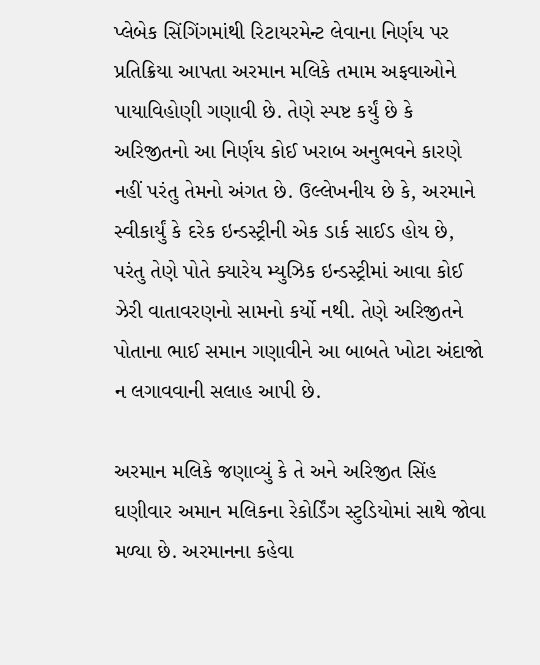પ્લેબેક સિંગિંગમાંથી રિટાયરમેન્ટ લેવાના નિર્ણય પર પ્રતિક્રિયા આપતા અરમાન મલિકે તમામ અફવાઓને પાયાવિહોણી ગણાવી છે. તેણે સ્પષ્ટ કર્યું છે કે અરિજીતનો આ નિર્ણય કોઈ ખરાબ અનુભવને કારણે નહીં પરંતુ તેમનો અંગત છે. ઉલ્લેખનીય છે કે, અરમાને સ્વીકાર્યું કે દરેક ઇન્ડસ્ટ્રીની એક ડાર્ક સાઈડ હોય છે, પરંતુ તેણે પોતે ક્યારેય મ્યુઝિક ઇન્ડસ્ટ્રીમાં આવા કોઈ ઝેરી વાતાવરણનો સામનો કર્યો નથી. તેણે અરિજીતને પોતાના ભાઈ સમાન ગણાવીને આ બાબતે ખોટા અંદાજો ન લગાવવાની સલાહ આપી છે.

અરમાન મલિકે જણાવ્યું કે તે અને અરિજીત સિંહ ઘણીવાર અમાન મલિકના રેકોર્ડિંગ સ્ટુડિયોમાં સાથે જોવા મળ્યા છે. અરમાનના કહેવા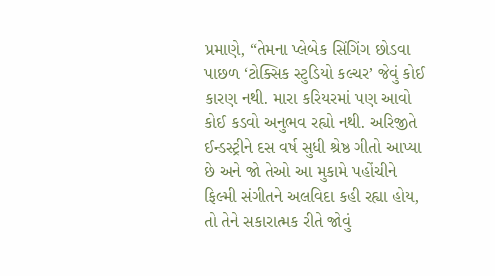પ્રમાણે, “તેમના પ્લેબેક સિંગિંગ છોડવા પાછળ ‘ટોક્સિક સ્ટુડિયો કલ્ચર’ જેવું કોઈ કારણ નથી. મારા કરિયરમાં પણ આવો કોઈ કડવો અનુભવ રહ્યો નથી. અરિજીતે ઈન્ડસ્ટ્રીને દસ વર્ષ સુધી શ્રેષ્ઠ ગીતો આપ્યા છે અને જો તેઓ આ મુકામે પહોંચીને ફિલ્મી સંગીતને અલવિદા કહી રહ્યા હોય, તો તેને સકારાત્મક રીતે જોવું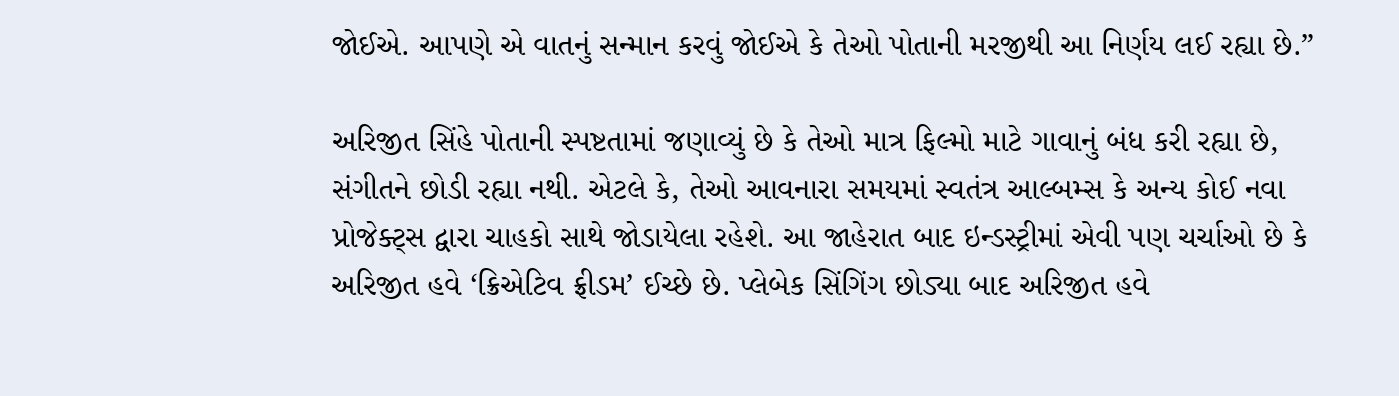જોઈએ. આપણે એ વાતનું સન્માન કરવું જોઈએ કે તેઓ પોતાની મરજીથી આ નિર્ણય લઈ રહ્યા છે.”

અરિજીત સિંહે પોતાની સ્પષ્ટતામાં જણાવ્યું છે કે તેઓ માત્ર ફિલ્મો માટે ગાવાનું બંધ કરી રહ્યા છે, સંગીતને છોડી રહ્યા નથી. એટલે કે, તેઓ આવનારા સમયમાં સ્વતંત્ર આલ્બમ્સ કે અન્ય કોઈ નવા પ્રોજેક્ટ્સ દ્વારા ચાહકો સાથે જોડાયેલા રહેશે. આ જાહેરાત બાદ ઇન્ડસ્ટ્રીમાં એવી પણ ચર્ચાઓ છે કે અરિજીત હવે ‘ક્રિએટિવ ફ્રીડમ’ ઈચ્છે છે. પ્લેબેક સિંગિંગ છોડ્યા બાદ અરિજીત હવે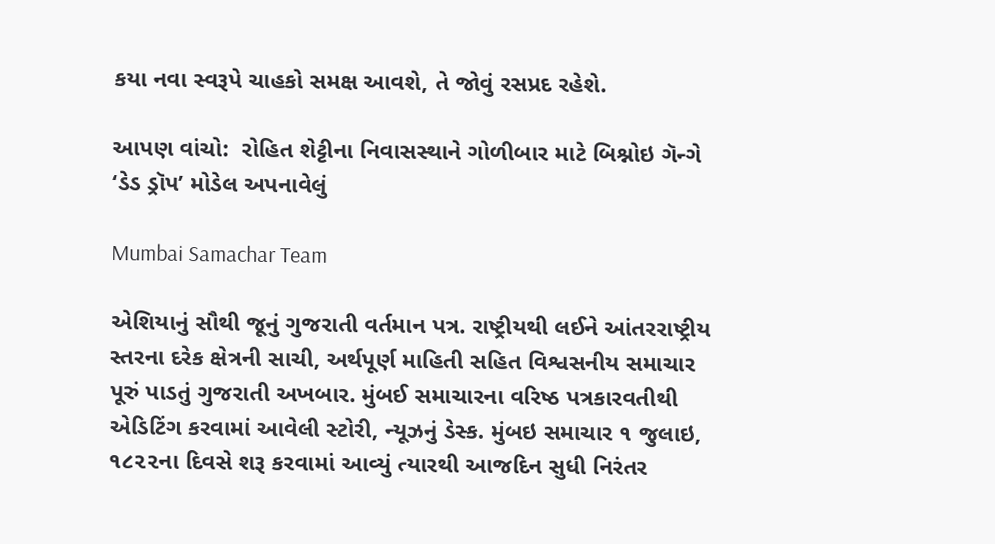કયા નવા સ્વરૂપે ચાહકો સમક્ષ આવશે, તે જોવું રસપ્રદ રહેશે.

આપણ વાંચો:  રોહિત શેટ્ટીના નિવાસસ્થાને ગોળીબાર માટે બિશ્નોઇ ગૅન્ગે ‘ડેડ ડ્રૉપ’ મોડેલ અપનાવેલું

Mumbai Samachar Team

એશિયાનું સૌથી જૂનું ગુજરાતી વર્તમાન પત્ર. રાષ્ટ્રીયથી લઈને આંતરરાષ્ટ્રીય સ્તરના દરેક ક્ષેત્રની સાચી, અર્થપૂર્ણ માહિતી સહિત વિશ્વસનીય સમાચાર પૂરું પાડતું ગુજરાતી અખબાર. મુંબઈ સમાચારના વરિષ્ઠ પત્રકારવતીથી એડિટિંગ કરવામાં આવેલી સ્ટોરી, ન્યૂઝનું ડેસ્ક. મુંબઇ સમાચાર ૧ જુલાઇ, ૧૮૨૨ના દિવસે શરૂ કરવામાં આવ્યું ત્યારથી આજદિન સુધી નિરંતર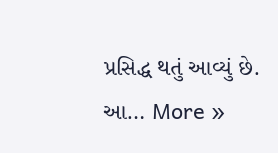પ્રસિદ્ધ થતું આવ્યું છે. આ… More »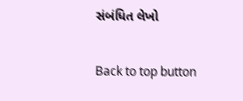સંબંધિત લેખો

Back to top button